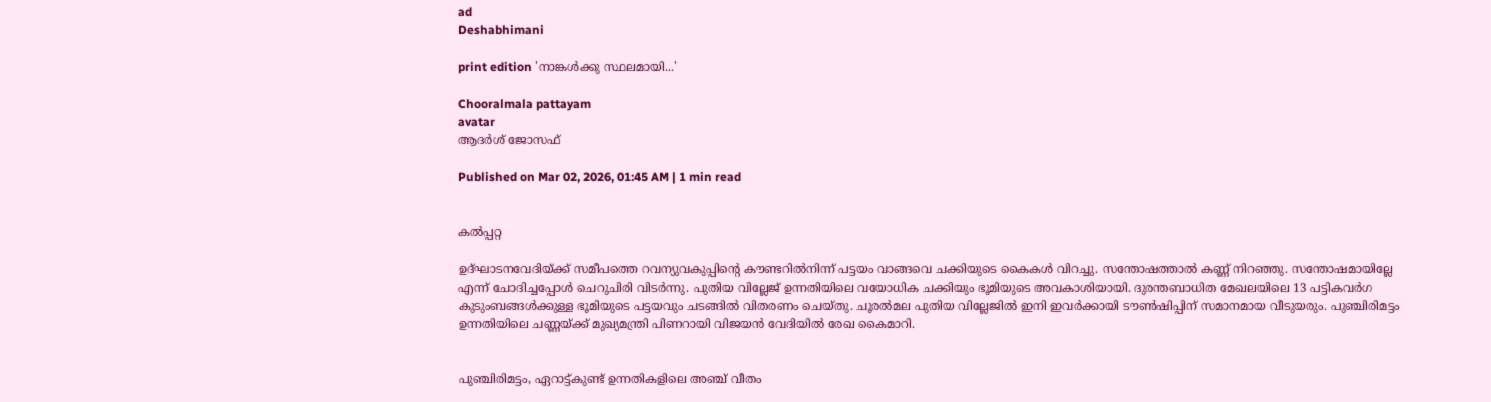ad
Deshabhimani

print edition 'നാങ്കൾക്കു സ്ഥലമായി...'

Chooralmala pattayam
avatar
ആദർശ് ജോസഫ്

Published on Mar 02, 2026, 01:45 AM | 1 min read


കൽപ്പറ്റ

ഉദ്‌ഘാടനവേദിയ്ക്ക് സമീപത്തെ റവന്യുവകുപ്പിന്റെ ക‍ൗണ്ടറിൽനിന്ന്‌ പട്ടയം വാങ്ങവെ ചക്കിയുടെ കൈകൾ വിറച്ചു. സന്തോഷത്താൽ കണ്ണ്‌ നിറഞ്ഞു. സന്തോഷമായില്ലേ എന്ന്‌ ചോദിച്ചപ്പോൾ ചെറുചിരി വിടർന്നു. പുതിയ വില്ലേജ്‌ ഉന്നതിയിലെ വയോധിക ചക്കിയും ഭൂമിയുടെ അവകാശിയായി. ദുരന്തബാധിത മേഖലയിലെ 13 പട്ടികവര്‍ഗ കുടുംബങ്ങള്‍ക്കുള്ള ഭൂമിയുടെ പട്ടയവും ചടങ്ങിൽ വിതരണം ചെയ്‌തു. ചൂരൽമല പുതിയ വില്ലേജിൽ ഇനി ഇവർക്കായി ട‍ൗൺഷിപ്പിന്‌ സമാനമായ വീടുയരും. പുഞ്ചിരിമട്ടം ഉന്നതിയിലെ ചണ്ണയ്‌ക്ക്‌ മുഖ്യമന്ത്രി പിണറായി വിജയന്‍ വേദിയിൽ രേഖ കൈമാറി.


പുഞ്ചിരിമട്ടം, ഏറാട്ട്‌കുണ്ട്‌ ഉന്നതികളിലെ അഞ്ച്‌ വീതം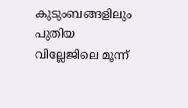കുടുംബങ്ങളിലും പുതിയ വില്ലേജിലെ മൂന്ന്‌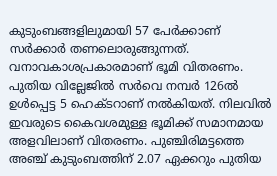കുടുംബങ്ങളിലുമായി 57 പേര്‍ക്കാണ് സർക്കാർ തണലൊരുങ്ങുന്നത്. വനാവകാശപ്രകാരമാണ്‌ ഭൂമി വിതരണം. പുതിയ വില്ലേജില്‍ സര്‍വെ നമ്പര്‍ 126ല്‍ ഉള്‍പ്പെട്ട 5 ഹെക്‌ടറാണ്‌ നൽകിയത്‌. നിലവിൽ ഇവരുടെ കൈവശമുള്ള ഭൂമിക്ക് സമാനമായ അളവിലാണ്‌ വിതരണം. പുഞ്ചിരിമട്ടത്തെ അഞ്ച്‌ കുടുംബത്തിന്‌ 2.07 ഏക്കറും പുതിയ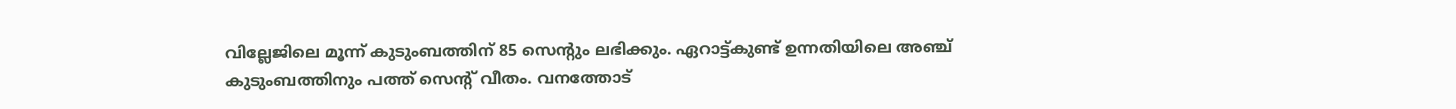വില്ലേജിലെ മൂന്ന്‌ കുടുംബത്തിന്‌ 85 സെന്റും ലഭിക്കും. ഏറാട്ട്‌കുണ്ട്‌ ഉന്നതിയിലെ അഞ്ച്‌ കുടുംബത്തിനും പത്ത്‌ സെന്റ്‌ വീതം. വനത്തോട്‌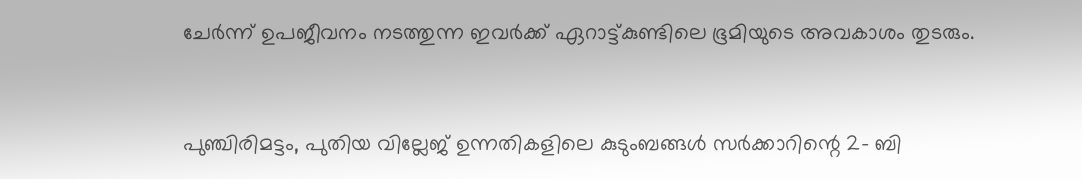ചേർന്ന്‌ ഉപജീവനം നടത്തുന്ന ഇവർക്ക്‌ ഏറാട്ട്‌കുണ്ടിലെ ഭൂമിയുടെ അവകാശം തുടരും.


പുഞ്ചിരിമട്ടം, പുതിയ വില്ലേജ് ഉന്നതികളിലെ കുടുംബങ്ങള്‍ സര്‍ക്കാറിന്റെ 2- ബി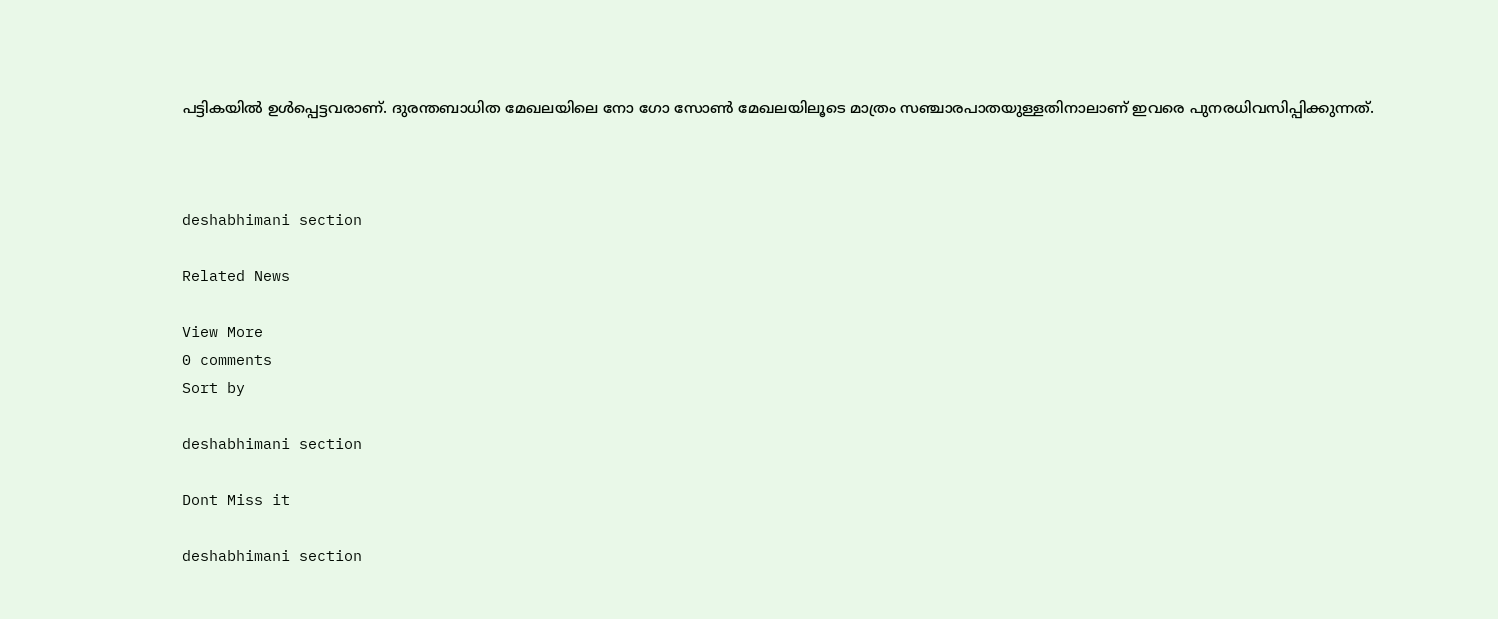പട്ടികയില്‍ ഉള്‍പ്പെട്ടവരാണ്. ദുരന്തബാധിത മേഖലയിലെ നോ ഗോ സോണ്‍ മേഖലയിലൂടെ മാത്രം സഞ്ചാരപാതയുള്ളതിനാലാണ്‌ ഇവരെ പുനരധിവസിപ്പിക്കുന്നത്‌.



deshabhimani section

Related News

View More
0 comments
Sort by

deshabhimani section

Dont Miss it

deshabhimani section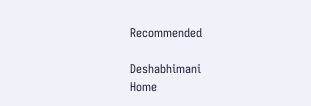Recommended

Deshabhimani
Home